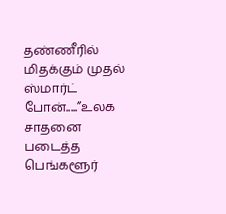தண்ணீரில் மிதக்கும் முதல் ஸ்மார்ட் போன்.....”உலக சாதனை படைத்த பெங்களூர்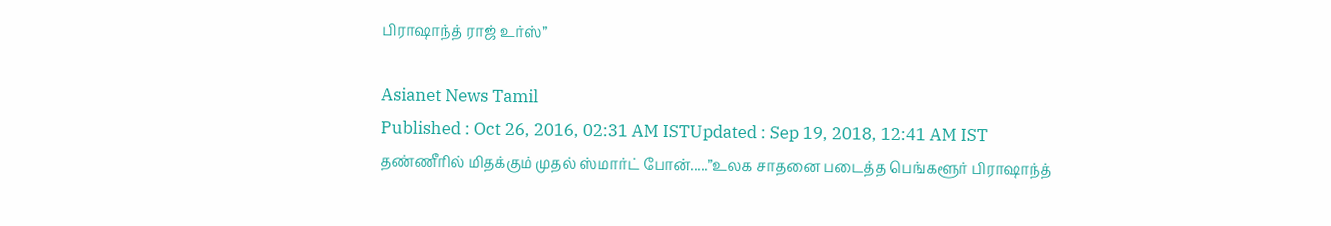பிராஷாந்த் ராஜ் உர்ஸ்”

Asianet News Tamil
Published : Oct 26, 2016, 02:31 AM ISTUpdated : Sep 19, 2018, 12:41 AM IST
தண்ணீரில் மிதக்கும் முதல் ஸ்மார்ட் போன்.....”உலக சாதனை படைத்த பெங்களூர் பிராஷாந்த்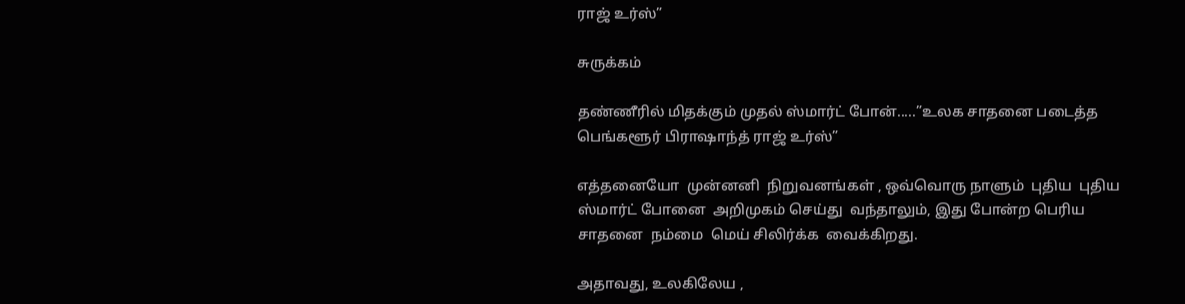ராஜ் உர்ஸ்”

சுருக்கம்

தண்ணீரில் மிதக்கும் முதல் ஸ்மார்ட் போன்.....”உலக சாதனை படைத்த பெங்களூர் பிராஷாந்த் ராஜ் உர்ஸ்”

எத்தனையோ  முன்னனி  நிறுவனங்கள் , ஒவ்வொரு நாளும்  புதிய  புதிய  ஸ்மார்ட் போனை  அறிமுகம் செய்து  வந்தாலும், இது போன்ற பெரிய சாதனை  நம்மை  மெய் சிலிர்க்க  வைக்கிறது.

அதாவது, உலகிலேய ,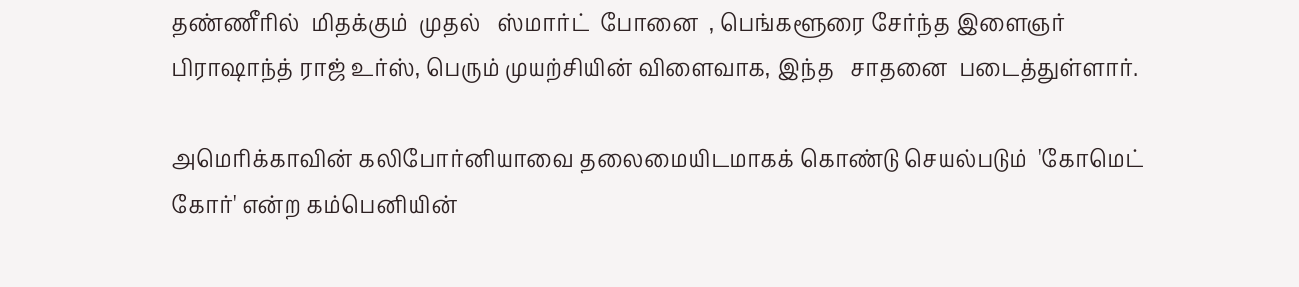தண்ணீரில்  மிதக்கும்  முதல்   ஸ்மார்ட்  போனை  , பெங்களூரை சேர்ந்த இளைஞர் பிராஷாந்த் ராஜ் உர்ஸ், பெரும் முயற்சியின் விளைவாக, இந்த   சாதனை  படைத்துள்ளார்.

அமெரிக்காவின் கலிபோர்னியாவை தலைமையிடமாகக் கொண்டு செயல்படும்  'கோமெட் கோர்' என்ற கம்பெனியின்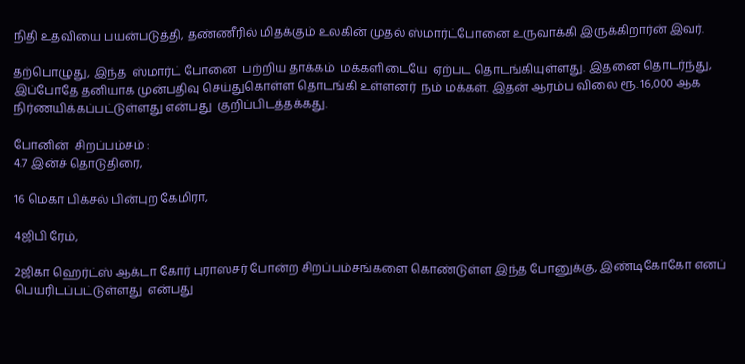நிதி உதவியை பயன்படுத்தி, தண்ணீரில் மிதக்கும் உலகின் முதல் ஸ்மார்ட்போனை உருவாக்கி இருக்கிறார்ன் இவர்.

தற்பொழுது, இந்த  ஸ்மார்ட் போனை  பற்றிய தாக்கம்  மக்களிடையே  ஏற்பட தொடங்கியுள்ளது. இதனை தொடர்ந்து, இப்போதே தனியாக முன்பதிவு செய்துகொள்ள தொடங்கி உள்ளனர்  நம் மக்கள். இதன் ஆரம்ப விலை ரூ. 16,000 ஆக நிர்ணயிக்கப்பட்டுள்ளது என்பது  குறிப்பிடத்தக்கது.

போனின்  சிறப்பம்சம் :
4.7 இன்ச் தொடுதிரை,

16 மெகா பிக்சல் பின்புற கேமிரா,

4ஜிபி ரேம்,

2ஜிகா ஹெர்ட்ஸ் ஆக்டா கோர் புராஸசர் போன்ற சிறப்பம்சங்களை கொண்டுள்ள இந்த போனுக்கு, இண்டிகோகோ எனப் பெயரிடப்பட்டுள்ளது  என்பது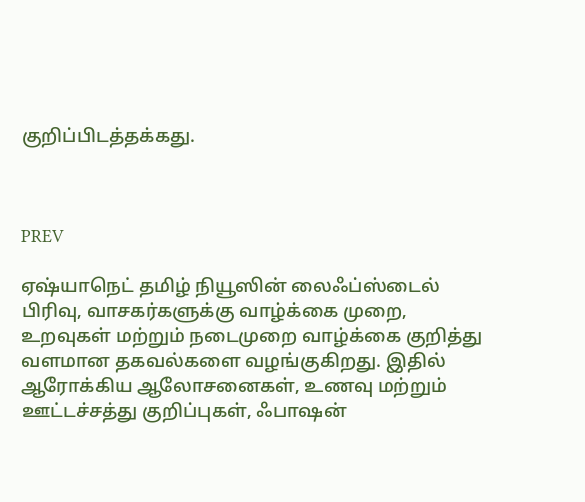குறிப்பிடத்தக்கது.



PREV

ஏஷ்யாநெட் தமிழ் நியூஸின் லைஃப்ஸ்டைல் பிரிவு, வாசகர்களுக்கு வாழ்க்கை முறை, உறவுகள் மற்றும் நடைமுறை வாழ்க்கை குறித்து வளமான தகவல்களை வழங்குகிறது. இதில் ஆரோக்கிய ஆலோசனைகள், உணவு மற்றும் ஊட்டச்சத்து குறிப்புகள், ஃபாஷன்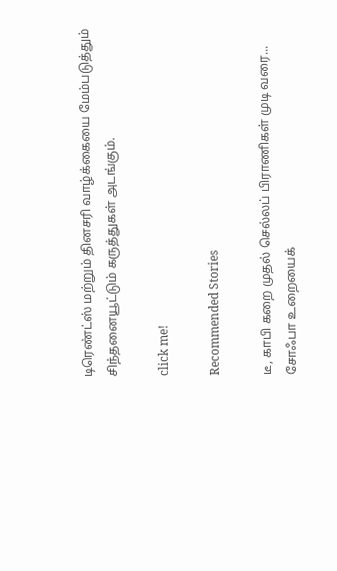டிரெண்ட்ஸ் மற்றும் தினசரி வாழ்க்கையை மேம்படுத்தும் சிந்தனையூட்டும் கருத்துகள் அடங்கும்.

click me!

Recommended Stories

டீ, காபி கறை முதல் செல்லப் பிராணிகள் முடி வரை... சோஃபா உறையைக்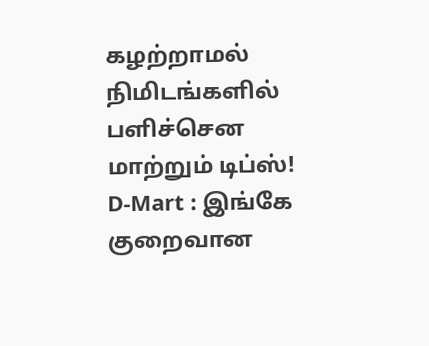கழற்றாமல் நிமிடங்களில் பளிச்சென மாற்றும் டிப்ஸ்!
D-Mart : இங்கே குறைவான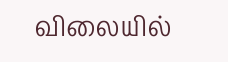விலையில்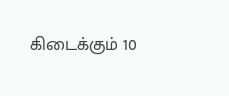கிடைக்கும் 10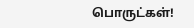பொருட்கள்!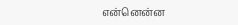என்னென்ன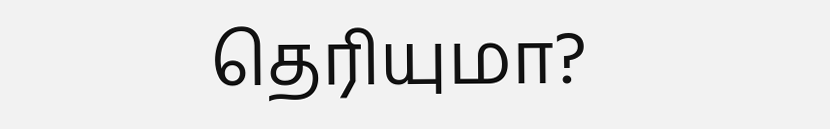தெரியுமா?